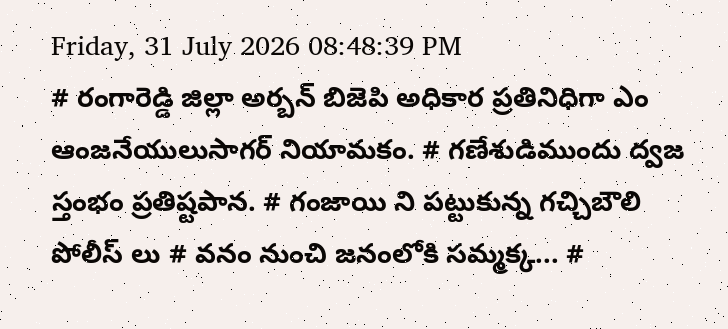Friday, 31 July 2026 08:48:39 PM
# రంగారెడ్డి జిల్లా అర్బన్ బిజెపి అధికార ప్రతినిధిగా ఎం ఆంజనేయులుసాగర్ నియామకం. # గణేశుడిముందు ద్వజ స్తంభం ప్రతిష్టపాన. # గంజాయి ని పట్టుకున్న గచ్చిబౌలి పోలీస్ లు # వనం నుంచి జనంలోకి సమ్మక్క... #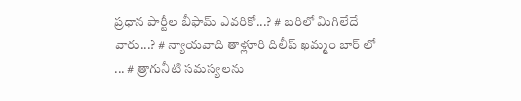ప్రధాన పార్టీల బీఫామ్ ఎవరికో...? # బరిలో మిగిలేదే వారు...? # న్యాయవాది తాళ్లూరి దిలీప్ ఖమ్మం బార్ లో ... # త్రాగునీటి సమస్యలను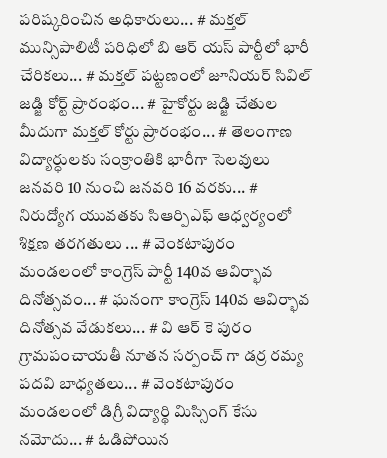పరిష్కరించిన అధికారులు... # మక్తల్ మున్సిపాలిటీ పరిధిలో బి ఆర్ యస్ పార్టీలో భారీ చేరికలు... # మక్తల్ పట్టణంలో జూనియర్ సివిల్ జడ్జి కోర్ట్ ప్రారంభం... # హైకోర్టు జడ్జి చేతుల మీదుగా మక్తల్ కోర్టు ప్రారంభం... # తెలంగాణ విద్యార్ధులకు సంక్రాంతికి భారీగా సెలవులు జనవరి 10 నుంచి జనవరి 16 వరకు... # నిరుద్యోగ యువతకు సిఆర్పిఎఫ్ ఆధ్వర్యంలో శిక్షణ తరగతులు ... # వెంకటాపురం మండలంలో కాంగ్రెస్ పార్టీ 140వ ఆవిర్భావ దినోత్సవం... # ఘనంగా కాంగ్రెస్ 140వ ఆవిర్భావ దినోత్సవ వేడుకలు... # వి ఆర్ కె పురం గ్రామపంచాయతీ నూతన సర్పంచ్ గా డర్ర రమ్య పదవి బాధ్యతలు... # వెంకటాపురం మండలంలో డిగ్రీ విద్యార్థి మిస్సింగ్ కేసు నమోదు... # ఓడిపోయిన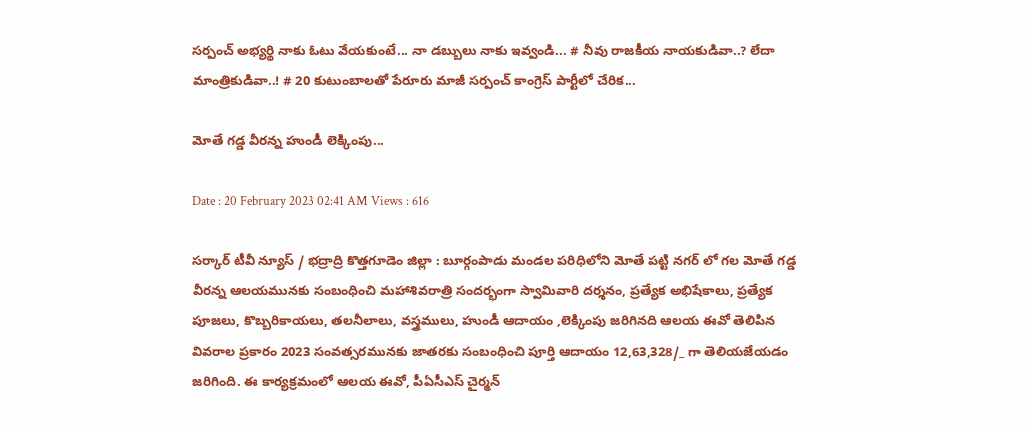సర్పంచ్ అభ్యర్థి నాకు ఓటు వేయకుంటే... నా డబ్బులు నాకు ఇవ్వండి... # నీవు రాజకీయ నాయకుడివా..? లేదా మాంత్రికుడివా..! # 20 కుటుంబాలతో పేరూరు మాజీ సర్పంచ్ కాంగ్రెస్ పార్టీలో చేరిక...

మోతే గడ్డ వీరన్న హుండీ లెక్కింపు...

Date : 20 February 2023 02:41 AM Views : 616

సర్కార్ టీవీ న్యూస్ / భద్రాద్రి కొత్తగూడెం జిల్లా : బూర్గంపాడు మండల పరిధిలోని మోతే పట్టి నగర్ లో గల మోతే గడ్డ వీరన్న ఆలయమునకు సంబంధించి మహాశివరాత్రి సందర్భంగా స్వామివారి దర్శనం, ప్రత్యేక అభిషేకాలు, ప్రత్యేక పూజలు, కొబ్బరికాయలు, తలనీలాలు, వస్త్రములు, హుండీ ఆదాయం ,లెక్కింపు జరిగినది ఆలయ ఈవో తెలిపిన వివరాల ప్రకారం 2023 సంవత్సరమునకు జాతరకు సంబంధించి పూర్తి ఆదాయం 12,63,328/_ గా తెలియజేయడం జరిగింది. ఈ కార్యక్రమంలో ఆలయ ఈవో, పీఏసీఎస్ చైర్మన్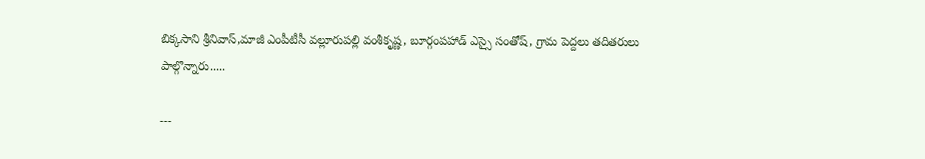బిక్కసాని శ్రీనివాస్,మాజీ ఎంపీటీసీ వల్లూరుపల్లి వంశీకృష్ణ, బూర్గంపహాడ్ ఎస్సై సంతోష్, గ్రామ పెద్దలు తదితరులు పాల్గొన్నారు.....

---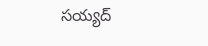సయ్యద్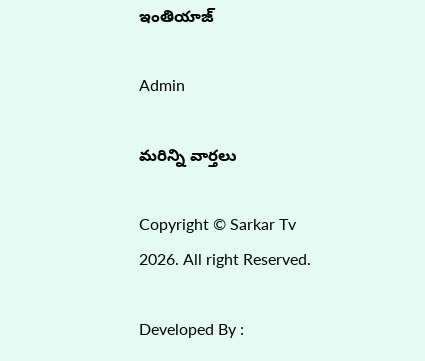ఇంతియాజ్

Admin

మరిన్ని వార్తలు

Copyright © Sarkar Tv 2026. All right Reserved.

Developed By :